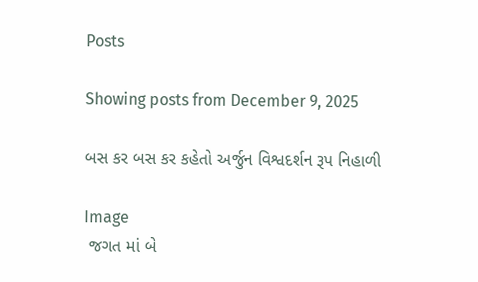Posts

Showing posts from December 9, 2025

બસ કર બસ કર કહેતો અર્જુન વિશ્વદર્શન રૂપ નિહાળી

Image
 જગત માં બે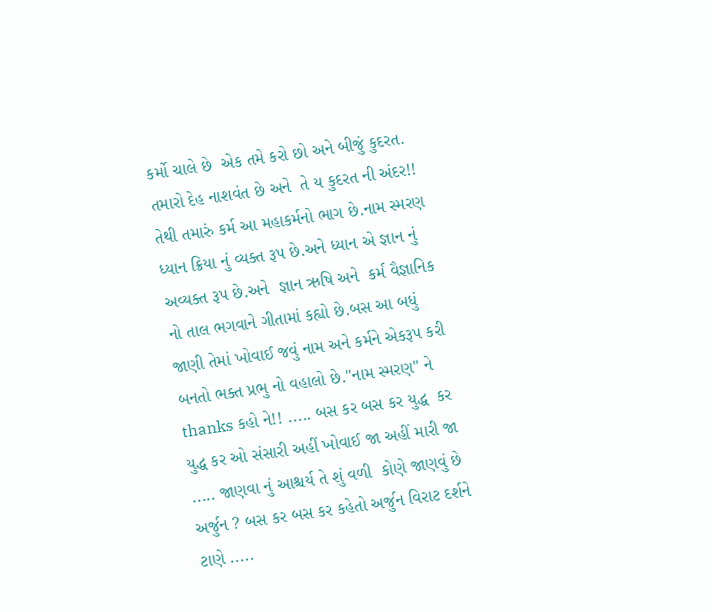કર્મો ચાલે છે  એક તમે કરો છો અને બીજું કુદરત. તમારો દેહ નાશવંત છે અને  તે ય કુદરત ની અંદર!! તેથી તમારું કર્મ આ મહાકર્મનો ભાગ છે.નામ સ્મરણ ધ્યાન ક્રિયા નું વ્યક્ત રૂપ છે.અને ધ્યાન એ જ્ઞાન નું અવ્યક્ત રૂપ છે.અને  જ્ઞાન ઋષિ અને  કર્મ વૈજ્ઞાનિક નો તાલ ભગવાને ગીતામાં કહ્યો છે.બસ આ બધું જાણી તેમાં ખોવાઈ જવું નામ અને કર્મને એકરૂપ કરી બનતો ભક્ત પ્રભુ નો વહાલો છે."નામ સ્મરણ" ને thanks કહો ને!! ..... બસ કર બસ કર યુદ્ધ  કર યુદ્ધ કર ઓ સંસારી અહીં ખોવાઈ જા અહીં મારી જા ..... જાણવા નું આશ્ચર્ય તે શું વળી  કોણે જાણવું છે અર્જુન ? બસ કર બસ કર કહેતો અર્જુન વિરાટ દર્શને ટાણે .....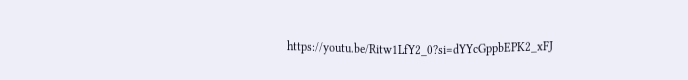https://youtu.be/Ritw1LfY2_0?si=dYYcGppbEPK2_xFJ